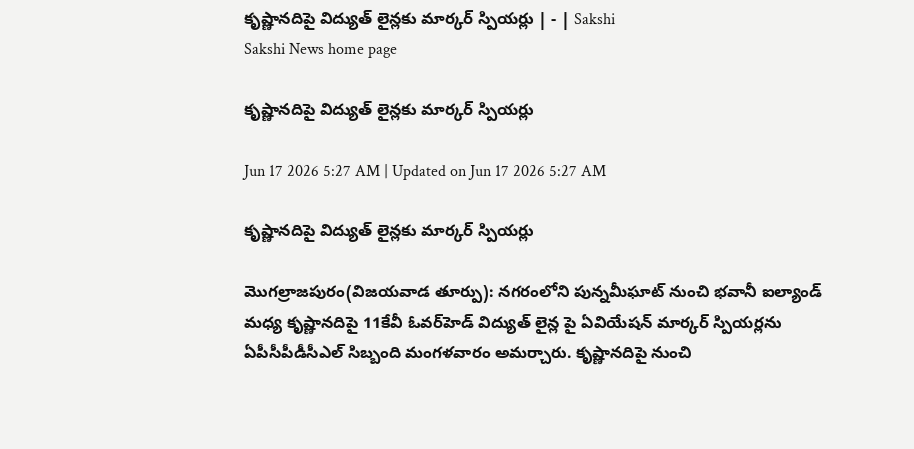కృష్ణానదిపై విద్యుత్‌ లైన్లకు మార్కర్‌ స్పియర్లు | - | Sakshi
Sakshi News home page

కృష్ణానదిపై విద్యుత్‌ లైన్లకు మార్కర్‌ స్పియర్లు

Jun 17 2026 5:27 AM | Updated on Jun 17 2026 5:27 AM

కృష్ణానదిపై విద్యుత్‌ లైన్లకు మార్కర్‌ స్పియర్లు

మొగల్రాజపురం(విజయవాడ తూర్పు): నగరంలోని పున్నమీఘాట్‌ నుంచి భవానీ ఐల్యాండ్‌ మధ్య కృష్ణానదిపై 11కేవీ ఓవర్‌హెడ్‌ విద్యుత్‌ లైన్ల పై ఏవియేషన్‌ మార్కర్‌ స్పియర్లను ఏపీసీపీడీసీఎల్‌ సిబ్బంది మంగళవారం అమర్చారు. కృష్ణానదిపై నుంచి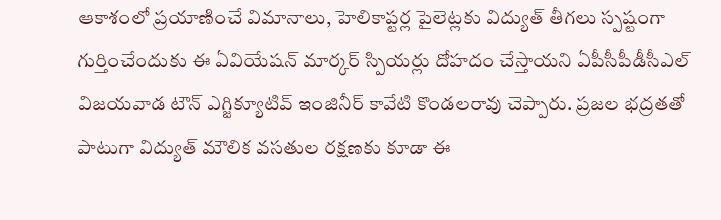ఆకాశంలో ప్రయాణించే విమానాలు, హెలికాప్టర్ల పైలెట్లకు విద్యుత్‌ తీగలు స్పష్టంగా గుర్తించేందుకు ఈ ఏవియేషన్‌ మార్కర్‌ స్పియర్లు దోహదం చేస్తాయని ఏపీసీపీడీసీఎల్‌ విజయవాడ టౌన్‌ ఎగ్జిక్యూటివ్‌ ఇంజినీర్‌ కావేటి కొండలరావు చెప్పారు. ప్రజల భద్రతతో పాటుగా విద్యుత్‌ మౌలిక వసతుల రక్షణకు కూడా ఈ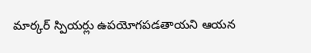మార్కర్‌ స్పియర్లు ఉపయోగపడతాయని ఆయన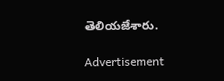తెలియజేశారు.

Advertisement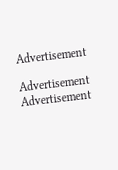Advertisement

Advertisement
Advertisement